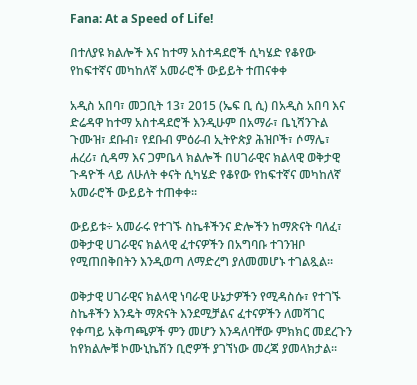Fana: At a Speed of Life!

በተለያዩ ክልሎች እና ከተማ አስተዳደሮች ሲካሄድ የቆየው የከፍተኛና መካከለኛ አመራሮች ውይይት ተጠናቀቀ

አዲስ አበባ፣ መጋቢት 13፣ 2015 (ኤፍ ቢ ሲ) በአዲስ አበባ እና ድሬዳዋ ከተማ አስተዳደሮች እንዲሁም በአማራ፣ ቤኒሻንጉል ጉሙዝ፣ ደቡብ፣ የደቡብ ምዕራብ ኢትዮጵያ ሕዝቦች፣ ሶማሌ፣ ሐረሪ፣ ሲዳማ እና ጋምቤላ ክልሎች በሀገራዊና ክልላዊ ወቅታዊ ጉዳዮች ላይ ለሁለት ቀናት ሲካሄድ የቆየው የከፍተኛና መካከለኛ አመራሮች ውይይት ተጠቀቀ፡፡

ውይይቱ÷ አመራሩ የተገኙ ስኬቶችንና ድሎችን ከማጽናት ባለፈ፣ ወቅታዊ ሀገራዊና ክልላዊ ፈተናዎችን በአግባቡ ተገንዝቦ የሚጠበቅበትን እንዲወጣ ለማድረግ ያለመመሆኑ ተገልጿል፡፡

ወቅታዊ ሀገራዊና ክልላዊ ነባራዊ ሁኔታዎችን የሚዳስሱ፣ የተገኙ ስኬቶችን እንዴት ማጽናት እንደሚቻልና ፈተናዎችን ለመሻገር የቀጣይ አቅጣጫዎች ምን መሆን እንዳለባቸው ምክክር መደረጉን ከየክልሎቹ ኮሙኒኬሽን ቢሮዎች ያገኘነው መረጃ ያመላክታል፡፡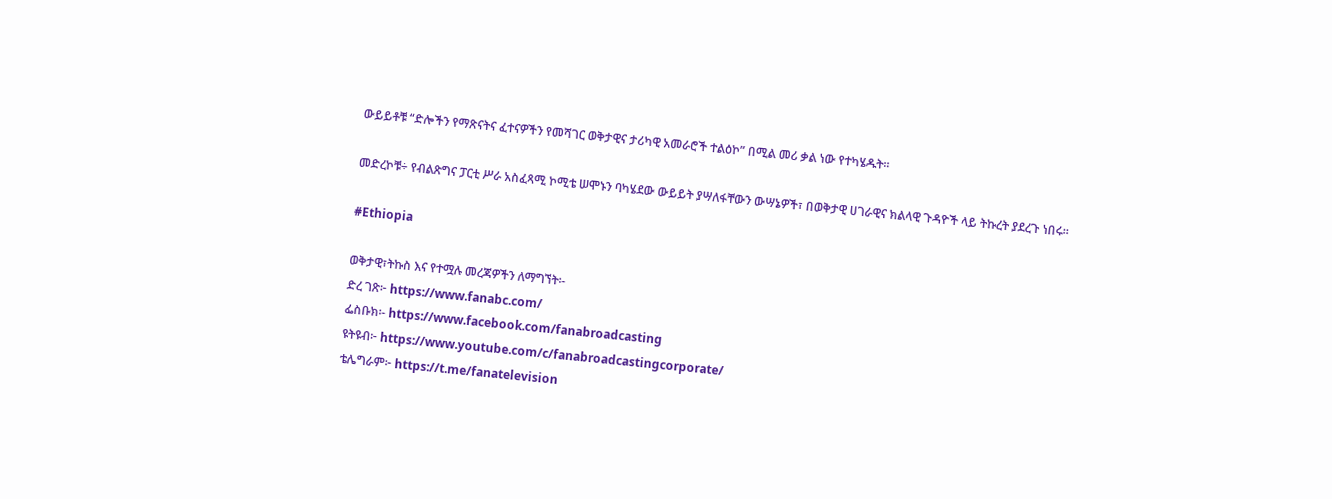ውይይቶቹ “ድሎችን የማጽናትና ፈተናዎችን የመሻገር ወቅታዊና ታሪካዊ አመራሮች ተልዕኮ” በሚል መሪ ቃል ነው የተካሄዱት፡፡

መድረኮቹ÷ የብልጽግና ፓርቲ ሥራ አስፈጻሚ ኮሚቴ ሠሞኑን ባካሄደው ውይይት ያሣለፋቸውን ውሣኔዎች፣ በወቅታዊ ሀገራዊና ክልላዊ ጉዳዮች ላይ ትኩረት ያደረጉ ነበሩ፡፡

#Ethiopia

ወቅታዊ፣ትኩስ እና የተሟሉ መረጃዎችን ለማግኘት፡-
ድረ ገጽ፦ https://www.fanabc.com/
ፌስቡክ፡- https://www.facebook.com/fanabroadcasting
ዩትዩብ፦ https://www.youtube.com/c/fanabroadcastingcorporate/
ቴሌግራም፦ https://t.me/fanatelevision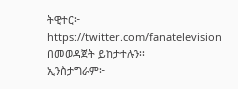ትዊተር፦ https://twitter.com/fanatelevision በመወዳጀት ይከታተሉን፡፡
ኢንስታግራም፦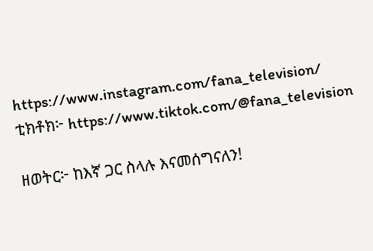https://www.instagram.com/fana_television/
ቲክቶክ፦ https://www.tiktok.com/@fana_television

ዘወትር፦ ከእኛ ጋር ስላሉ እናመሰግናለን!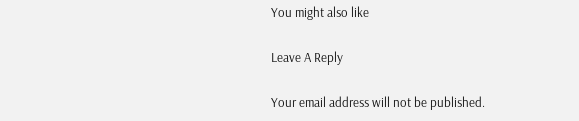You might also like

Leave A Reply

Your email address will not be published.